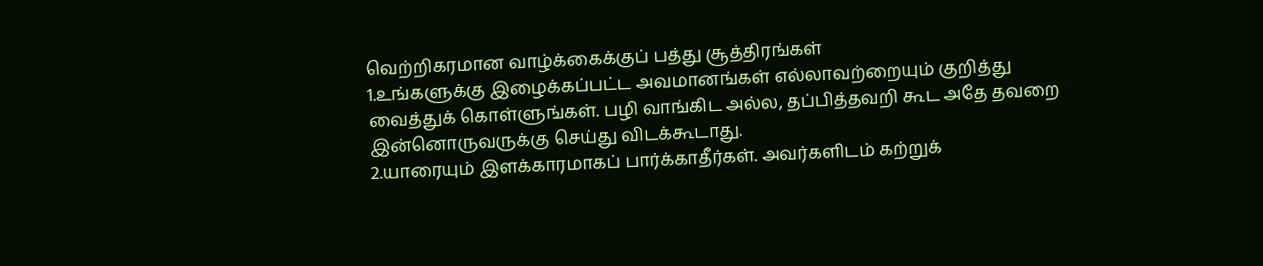வெற்றிகரமான வாழ்க்கைக்குப் பத்து சூத்திரங்கள்
1.உங்களுக்கு இழைக்கப்பட்ட அவமானங்கள் எல்லாவற்றையும் குறித்து வைத்துக் கொள்ளுங்கள். பழி வாங்கிட அல்ல, தப்பித்தவறி கூட அதே தவறை இன்னொருவருக்கு செய்து விடக்கூடாது.
2.யாரையும் இளக்காரமாகப் பார்க்காதீர்கள். அவர்களிடம் கற்றுக்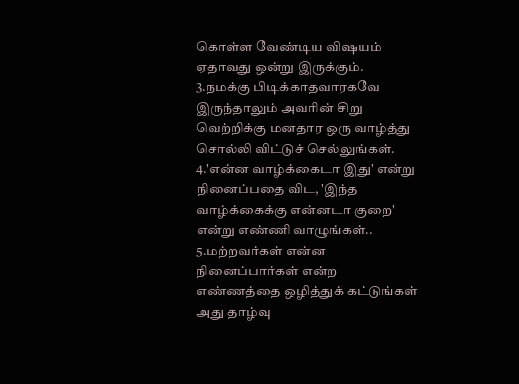கொள்ள வேண்டிய விஷயம் ஏதாவது ஒன்று இருக்கும்.
3.நமக்கு பிடிக்காதவாரகவே இருந்தாலும் அவரின் சிறு வெற்றிக்கு மனதார ஒரு வாழ்த்து சொல்லி விட்டுச் செல்லுங்கள்.
4.'என்ன வாழ்க்கைடா இது' என்று நினைப்பதை விட, 'இந்த வாழ்க்கைக்கு என்னடா குறை' என்று எண்ணி வாழுங்கள்..
5.மற்றவர்கள் என்ன நினைப்பார்கள் என்ற எண்ணத்தை ஒழித்துக் கட்டுங்கள் அது தாழ்வு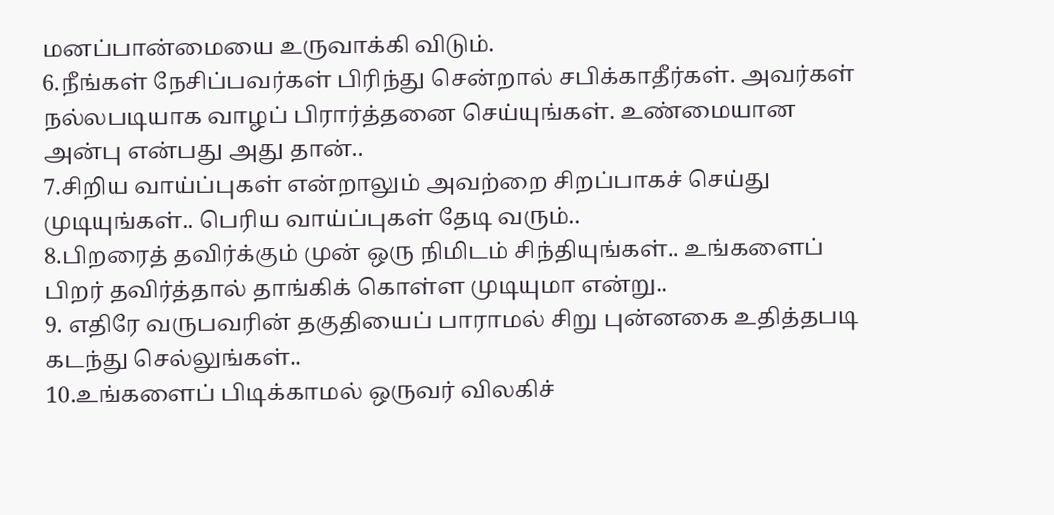மனப்பான்மையை உருவாக்கி விடும்.
6.நீங்கள் நேசிப்பவர்கள் பிரிந்து சென்றால் சபிக்காதீர்கள். அவர்கள் நல்லபடியாக வாழப் பிரார்த்தனை செய்யுங்கள். உண்மையான அன்பு என்பது அது தான்..
7.சிறிய வாய்ப்புகள் என்றாலும் அவற்றை சிறப்பாகச் செய்து முடியுங்கள்.. பெரிய வாய்ப்புகள் தேடி வரும்..
8.பிறரைத் தவிர்க்கும் முன் ஒரு நிமிடம் சிந்தியுங்கள்.. உங்களைப் பிறர் தவிர்த்தால் தாங்கிக் கொள்ள முடியுமா என்று..
9. எதிரே வருபவரின் தகுதியைப் பாராமல் சிறு புன்னகை உதித்தபடி கடந்து செல்லுங்கள்..
10.உங்களைப் பிடிக்காமல் ஒருவர் விலகிச்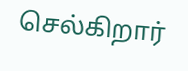செல்கிறார்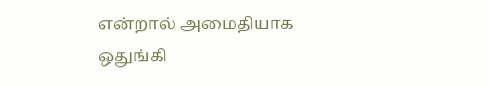என்றால் அமைதியாக ஒதுங்கி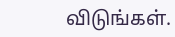விடுங்கள்.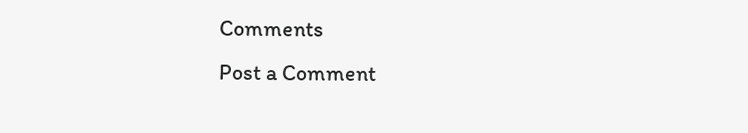Comments
Post a Comment